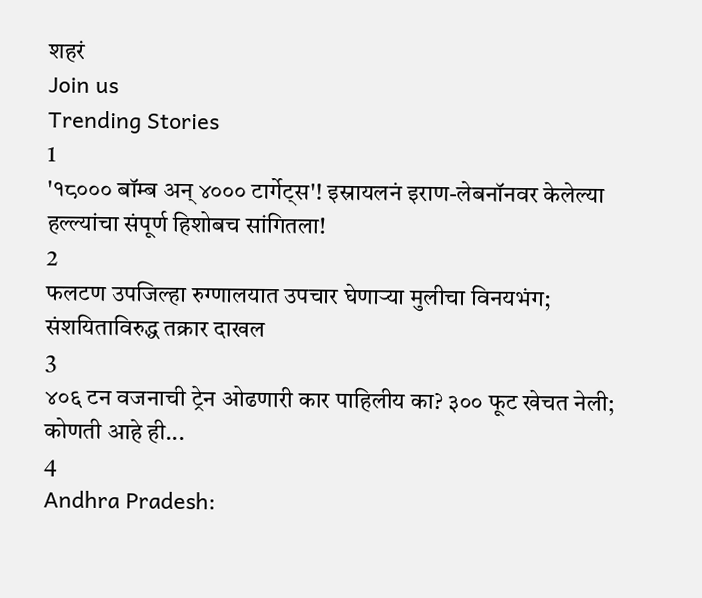शहरं
Join us
Trending Stories
1
'१८००० बॉम्ब अन् ४००० टार्गेट्स'! इस्रायलनं इराण-लेबनॉनवर केलेल्या हल्ल्यांचा संपूर्ण हिशोबच सांगितला!
2
फलटण उपजिल्हा रुग्णालयात उपचार घेणाऱ्या मुलीचा विनयभंग; संशयिताविरुद्ध तक्रार दाखल
3
४०६ टन वजनाची ट्रेन ओढणारी कार पाहिलीय का? ३०० फूट खेचत नेली; कोणती आहे ही...
4
Andhra Pradesh: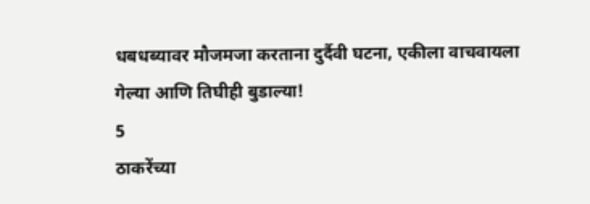धबधब्यावर मौजमजा करताना दुर्दैवी घटना, एकीला वाचवायला गेल्या आणि तिघीही बुडाल्या!
5
ठाकरेंच्या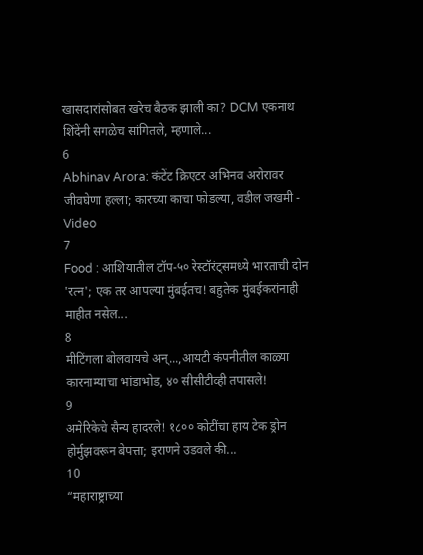खासदारांसोबत खरेच बैठक झाली का? DCM एकनाथ शिंदेंनी सगळेच सांगितले, म्हणाले...
6
Abhinav Arora: कंटेंट क्रिएटर अभिनव अरोरावर जीवघेणा हल्ला; कारच्या काचा फोडल्या, वडील जखमी - Video
7
Food : आशियातील टॉप-५० रेस्टॉरंट्समध्ये भारताची दोन 'रत्न'; एक तर आपल्या मुंबईतच! बहुतेक मुंबईकरांनाही माहीत नसेल...
8
मीटिंगला बोलवायचे अन्...,आयटी कंपनीतील काळ्या कारनाम्याचा भांडाभोड, ४० सीसीटीव्ही तपासले!
9
अमेरिकेचे सैन्य हादरले! १८०० कोटींचा हाय टेक ड्रोन होर्मुझवरून बेपत्ता; इराणने उडवले की...
10
“महाराष्ट्राच्या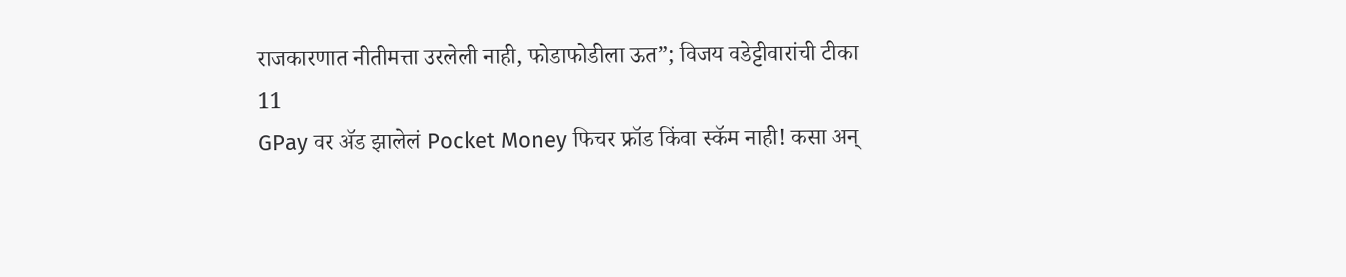राजकारणात नीतीमत्ता उरलेली नाही, फोडाफोडीला ऊत”; विजय वडेट्टीवारांची टीका
11
GPay वर ॲड झालेलं Pocket Money फिचर फ्रॉड किंवा स्कॅम नाही! कसा अन्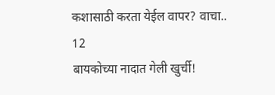कशासाठी करता येईल वापर? वाचा..
12
बायकोच्या नादात गेली खुर्ची!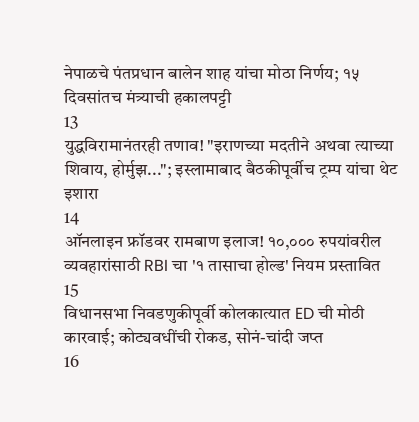नेपाळचे पंतप्रधान बालेन शाह यांचा मोठा निर्णय; १५ दिवसांतच मंत्र्याची हकालपट्टी
13
युद्धविरामानंतरही तणाव! "इराणच्या मदतीने अथवा त्याच्या शिवाय, होर्मुझ..."; इस्लामाबाद बैठकीपूर्वीच ट्रम्प यांचा थेट इशारा
14
ऑनलाइन फ्रॉडवर रामबाण इलाज! १०,००० रुपयांवरील व्यवहारांसाठी RBI चा '१ तासाचा होल्ड' नियम प्रस्तावित
15
विधानसभा निवडणुकीपूर्वी कोलकात्यात ED ची मोठी कारवाई; कोट्यवधींची रोकड, सोनं-चांदी जप्त
16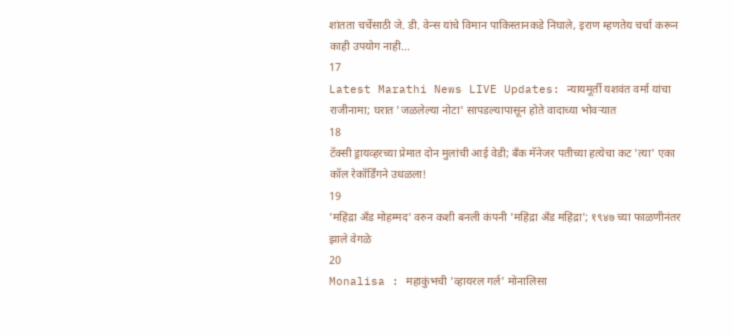शांतता चर्चेसाठी जे. डी. वेन्स यांचे विमान पाकिस्तानकडे निघाले, इराण म्हणतेय चर्चा करून काही उपयोग नाही...
17
Latest Marathi News LIVE Updates: न्यायमूर्ती यशवंत वर्मा यांचा राजीनामा; घरात 'जळलेल्या नोटा' सापडल्यापासून होते वादाच्या भोवऱ्यात
18
टॅक्सी ड्रायव्हरच्या प्रेमात दोन मुलांची आई वेडी; बँक मॅनेजर पतीच्या हत्येचा कट 'त्या' एका कॉल रेकॉर्डिंगने उधळला!
19
'महिंद्रा अँड मोहम्मद' वरुन कशी बनली कंपनी 'महिंद्रा अँड महिंद्रा'; १९४७ च्या फाळणीनंतर झाले वेगळे
20
Monalisa : महाकुंभची 'व्हायरल गर्ल' मोनालिसा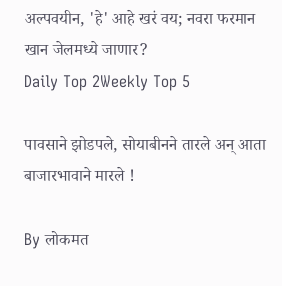अल्पवयीन, 'हे' आहे खरं वय; नवरा फरमान खान जेलमध्ये जाणार?
Daily Top 2Weekly Top 5

पावसाने झोडपले, सोयाबीनने तारले अन् आता बाजारभावाने मारले !

By लोकमत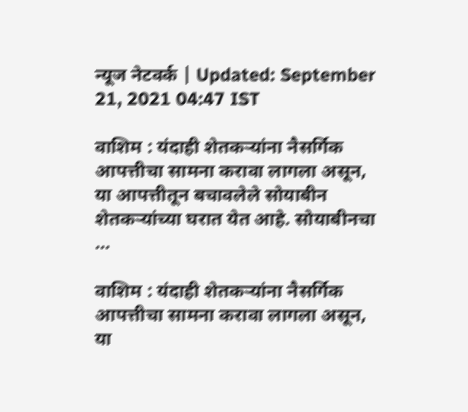न्यूज नेटवर्क | Updated: September 21, 2021 04:47 IST

वाशिम : यंदाही शेतकऱ्यांना नैसर्गिक आपत्तीचा सामना करावा लागला असून, या आपत्तीतून बचावलेले सोयाबीन शेतकऱ्यांच्या घरात येत आहे. सोयाबीनचा ...

वाशिम : यंदाही शेतकऱ्यांना नैसर्गिक आपत्तीचा सामना करावा लागला असून, या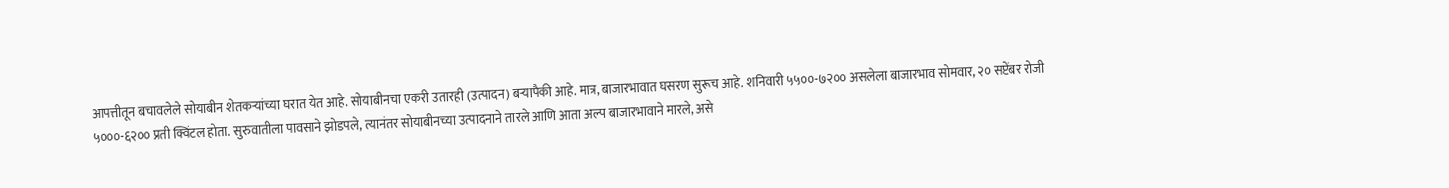आपत्तीतून बचावलेले सोयाबीन शेतकऱ्यांच्या घरात येत आहे. सोयाबीनचा एकरी उतारही (उत्पादन) बऱ्यापैकी आहे. मात्र, बाजारभावात घसरण सुरूच आहे. शनिवारी ५५००-७२०० असलेला बाजारभाव सोमवार, २० सप्टेंबर रोजी ५०००-६२०० प्रती क्विंटल होता. सुरुवातीला पावसाने झोडपले, त्यानंतर सोयाबीनच्या उत्पादनाने तारले आणि आता अल्प बाजारभावाने मारले, असे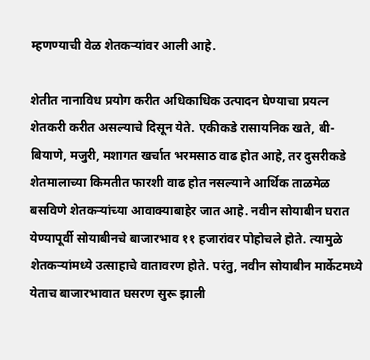म्हणण्याची वेळ शेतकऱ्यांवर आली आहे.

शेतीत नानाविध प्रयोग करीत अधिकाधिक उत्पादन घेण्याचा प्रयत्न शेतकरी करीत असल्याचे दिसून येते. एकीकडे रासायनिक खते, बी-बियाणे, मजुरी, मशागत खर्चात भरमसाठ वाढ होत आहे, तर दुसरीकडे शेतमालाच्या किमतीत फारशी वाढ होत नसल्याने आर्थिक ताळमेळ बसविणे शेतकऱ्यांच्या आवाक्याबाहेर जात आहे. नवीन सोयाबीन घरात येण्यापूर्वी सोयाबीनचे बाजारभाव ११ हजारांवर पोहोचले होते. त्यामुळे शेतकऱ्यांमध्ये उत्साहाचे वातावरण होते. परंतु, नवीन सोयाबीन मार्केटमध्ये येताच बाजारभावात घसरण सुरू झाली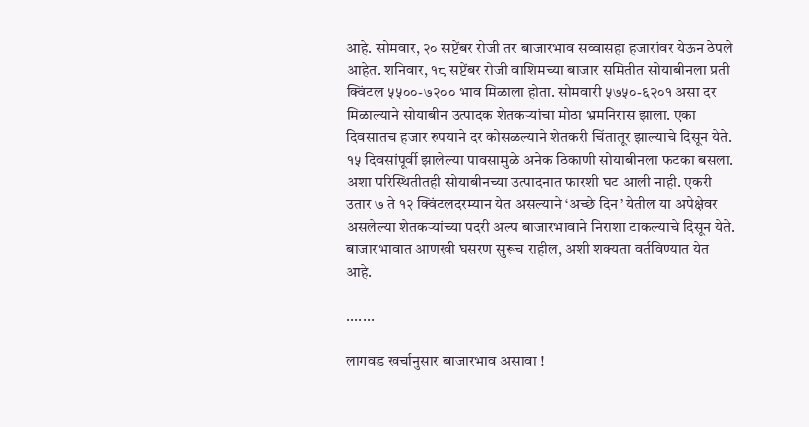आहे. सोमवार, २० सप्टेंबर रोजी तर बाजारभाव सव्वासहा हजारांवर येऊन ठेपले आहेत. शनिवार, १८ सप्टेंबर रोजी वाशिमच्या बाजार समितीत सोयाबीनला प्रती क्विंटल ५५००-७२०० भाव मिळाला होता. सोमवारी ५७५०-६२०१ असा दर मिळाल्याने सोयाबीन उत्पादक शेतकऱ्यांचा मोठा भ्रमनिरास झाला. एका दिवसातच हजार रुपयाने दर कोसळल्याने शेतकरी चिंतातूर झाल्याचे दिसून येते. १५ दिवसांपूर्वी झालेल्या पावसामुळे अनेक ठिकाणी सोयाबीनला फटका बसला. अशा परिस्थितीतही सोयाबीनच्या उत्पादनात फारशी घट आली नाही. एकरी उतार ७ ते १२ क्विंटलदरम्यान येत असल्याने ‘अच्छे दिन’ येतील या अपेक्षेवर असलेल्या शेतकऱ्यांच्या पदरी अल्प बाजारभावाने निराशा टाकल्याचे दिसून येते. बाजारभावात आणखी घसरण सुरूच राहील, अशी शक्यता वर्तविण्यात येत आहे.

.......

लागवड खर्चानुसार बाजारभाव असावा !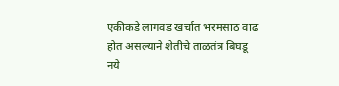एकीकडे लागवड खर्चात भरमसाठ वाढ होत असल्याने शेतीचे ताळतंत्र बिघडू नये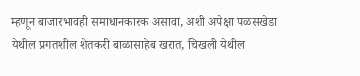म्हणून बाजारभावही समाधानकारक असावा, अशी अपेक्षा पळसखेडा येथील प्रगतशील शेतकरी बाळासाहेब खरात, चिखली येथील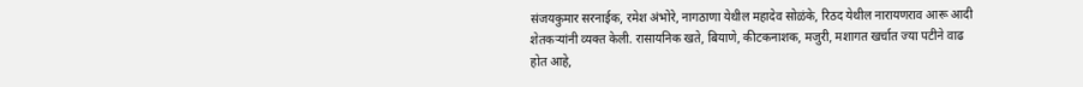संजयकुमार सरनाईक, रमेश अंभोरे, नागठाणा येथील महादेव सोळंके, रिठद येथील नारायणराव आरू आदी शेतकऱ्यांनी व्यक्त केली. रासायनिक खते, बियाणे, कीटकनाशक, मजुरी, मशागत खर्चात ज्या पटीने वाढ होत आहे,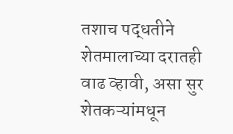तशाच पद्धतीने शेतमालाच्या दरातही वाढ व्हावी, असा सुर शेतकऱ्यांमधून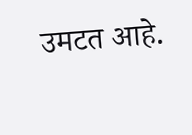उमटत आहे.